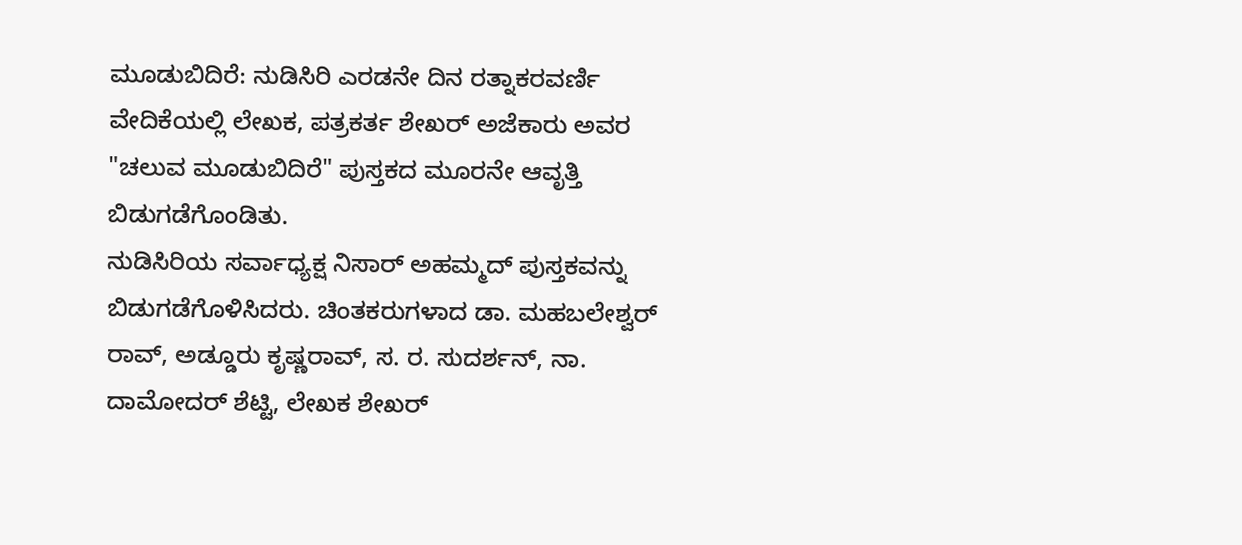ಮೂಡುಬಿದಿರೆ: ನುಡಿಸಿರಿ ಎರಡನೇ ದಿನ ರತ್ನಾಕರವರ್ಣಿ ವೇದಿಕೆಯಲ್ಲಿ ಲೇಖಕ, ಪತ್ರಕರ್ತ ಶೇಖರ್ ಅಜೆಕಾರು ಅವರ "ಚಲುವ ಮೂಡುಬಿದಿರೆ" ಪುಸ್ತಕದ ಮೂರನೇ ಆವೃತ್ತಿ ಬಿಡುಗಡೆಗೊಂಡಿತು.
ನುಡಿಸಿರಿಯ ಸರ್ವಾಧ್ಯಕ್ಷ ನಿಸಾರ್ ಅಹಮ್ಮದ್ ಪುಸ್ತಕವನ್ನು ಬಿಡುಗಡೆಗೊಳಿಸಿದರು. ಚಿಂತಕರುಗಳಾದ ಡಾ. ಮಹಬಲೇಶ್ವರ್ ರಾವ್, ಅಡ್ಡೂರು ಕೃಷ್ಣರಾವ್, ಸ. ರ. ಸುದರ್ಶನ್, ನಾ. ದಾಮೋದರ್ ಶೆಟ್ಟಿ, ಲೇಖಕ ಶೇಖರ್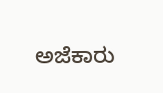ಅಜೆಕಾರು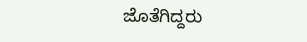ಜೊತೆಗಿದ್ದರು